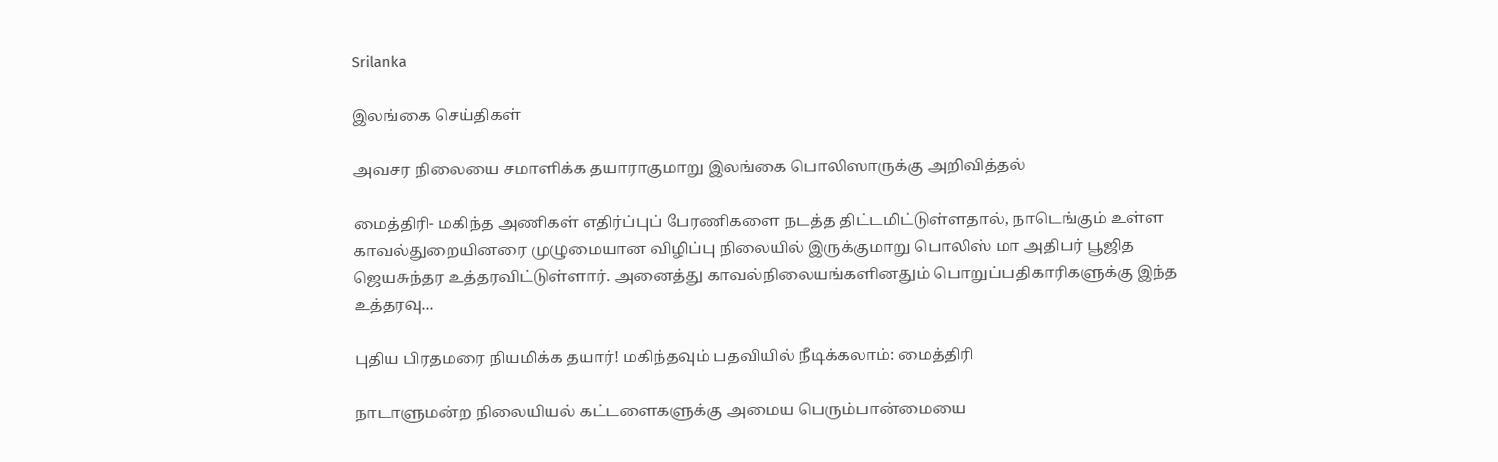Srilanka

இலங்கை செய்திகள்

அவசர நிலையை சமாளிக்க தயாராகுமாறு இலங்கை பொலிஸாருக்கு அறிவித்தல்

மைத்திரி- மகிந்த அணிகள் எதிர்ப்புப் பேரணிகளை நடத்த திட்டமிட்டுள்ளதால், நாடெங்கும் உள்ள காவல்துறையினரை முழுமையான விழிப்பு நிலையில் இருக்குமாறு பொலிஸ் மா அதிபர் பூஜித ஜெயசுந்தர உத்தரவிட்டுள்ளார். அனைத்து காவல்நிலையங்களினதும் பொறுப்பதிகாரிகளுக்கு இந்த உத்தரவு...

புதிய பிரதமரை நியமிக்க தயார்! மகிந்தவும் பதவியில் நீடிக்கலாம்: மைத்திரி

நாடாளுமன்ற நிலையியல் கட்டளைகளுக்கு அமைய பெரும்பான்மையை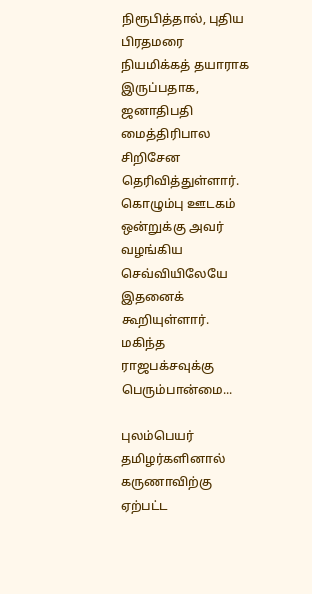நிரூபித்தால், புதிய பிரதமரை நியமிக்கத் தயாராக இருப்பதாக, ஜனாதிபதி மைத்திரிபால சிறிசேன தெரிவித்துள்ளார். கொழும்பு ஊடகம் ஒன்றுக்கு அவர் வழங்கிய செவ்வியிலேயே இதனைக் கூறியுள்ளார். மகிந்த ராஜபக்சவுக்கு பெரும்பான்மை...

புலம்பெயர் தமிழர்களினால் கருணாவிற்கு ஏற்பட்ட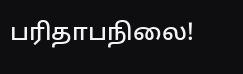பரிதாபநிலை!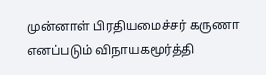முன்னாள் பிரதியமைச்சர் கருணா எனப்படும் விநாயகமூர்த்தி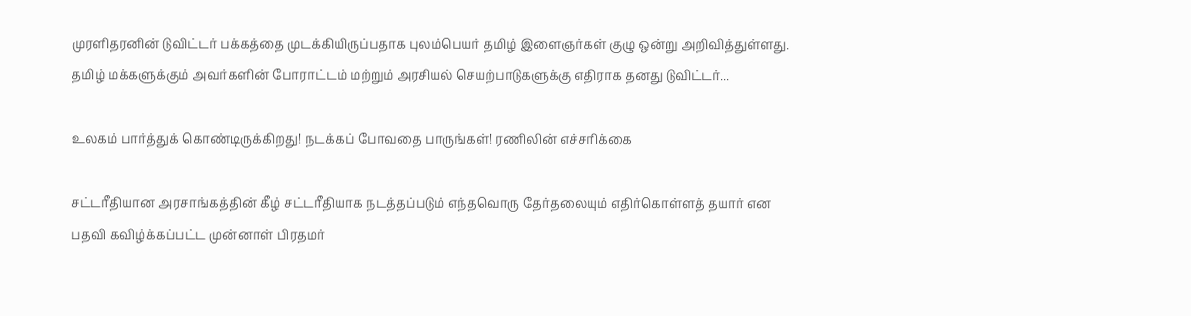முரளிதரனின் டுவிட்டர் பக்கத்தை முடக்கியிருப்பதாக புலம்பெயர் தமிழ் இளைஞர்கள் குழு ஒன்று அறிவித்துள்ளது. தமிழ் மக்களுக்கும் அவர்களின் போராட்டம் மற்றும் அரசியல் செயற்பாடுகளுக்கு எதிராக தனது டுவிட்டர்...

உலகம் பார்த்துக் கொண்டிருக்கிறது! நடக்கப் போவதை பாருங்கள்! ரணிலின் எச்சரிக்கை

சட்டரீதியான அரசாங்கத்தின் கீழ் சட்டரீதியாக நடத்தப்படும் எந்தவொரு தேர்தலையும் எதிர்கொள்ளத் தயார் என பதவி கவிழ்க்கப்பட்ட முன்னாள் பிரதமர்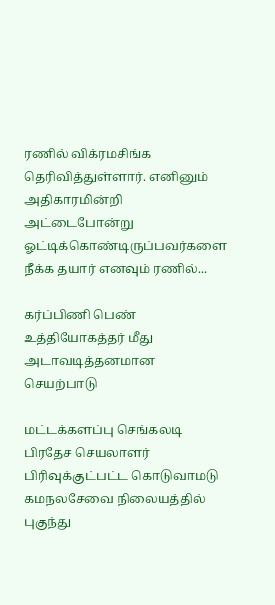ரணில் விக்ரமசிங்க தெரிவித்துள்ளார். எனினும் அதிகாரமின்றி அட்டைபோன்று ஓட்டிக்கொண்டிருப்பவர்களை நீக்க தயார் எனவும் ரணில்...

கர்ப்பிணி பெண் உத்தியோகத்தர் மீது அடாவடித்தனமான செயற்பாடு

மட்டக்களப்பு செங்கலடி பிரதேச செயலாளர் பிரிவுக்குட்பட்ட கொடுவாமடு கமநலசேவை நிலையத்தில் புகுந்து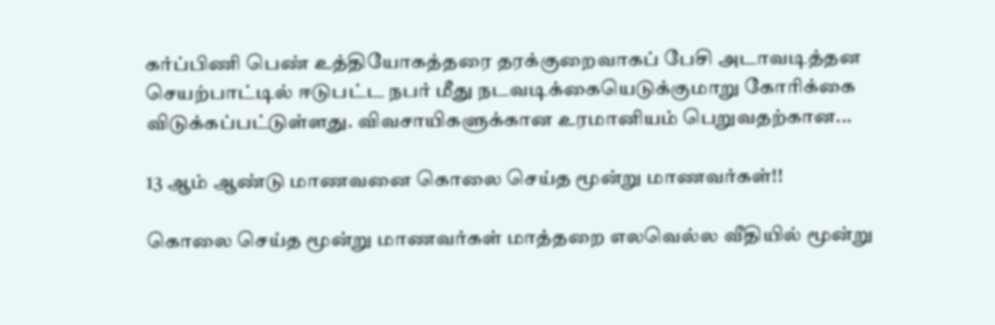கர்ப்பிணி பெண் உத்தியோகத்தரை தரக்குறைவாகப் பேசி அடாவடித்தன செயற்பாட்டில் ஈடுபட்ட நபர் மீது நடவடிக்கையெடுக்குமாறு கோரிக்கை விடுக்கப்பட்டுள்ளது. விவசாயிகளுக்கான உரமானியம் பெறுவதற்கான...

13 ஆம் ஆண்டு மாணவனை கொலை செய்த மூன்று மாணவர்கள்!!

கொலை செய்த மூன்று மாணவர்கள் மாத்தறை எலவெல்ல வீதியில் மூன்று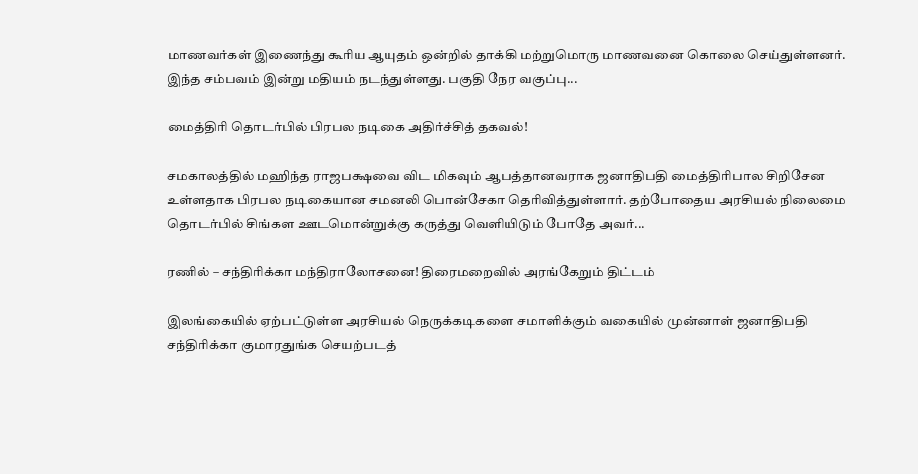மாணவர்கள் இணைந்து கூரிய ஆயுதம் ஒன்றில் தாக்கி மற்றுமொரு மாணவனை கொலை செய்துள்ளனர். இந்த சம்பவம் இன்று மதியம் நடந்துள்ளது. பகுதி நேர வகுப்பு...

மைத்திரி தொடர்பில் பிரபல நடிகை அதிர்ச்சித் தகவல்!

சமகாலத்தில் மஹிந்த ராஜபக்ஷவை விட மிகவும் ஆபத்தானவராக ஜனாதிபதி மைத்திரிபால சிறிசேன உள்ளதாக பிரபல நடிகையான சமனலி பொன்சேகா தெரிவித்துள்ளார். தற்போதைய அரசியல் நிலைமை தொடர்பில் சிங்கள ஊடமொன்றுக்கு கருத்து வெளியிடும் போதே அவர்...

ரணில் – சந்திரிக்கா மந்திராலோசனை! திரைமறைவில் அரங்கேறும் திட்டம்

இலங்கையில் ஏற்பட்டுள்ள அரசியல் நெருக்கடிகளை சமாளிக்கும் வகையில் முன்னாள் ஜனாதிபதி சந்திரிக்கா குமாரதுங்க செயற்படத்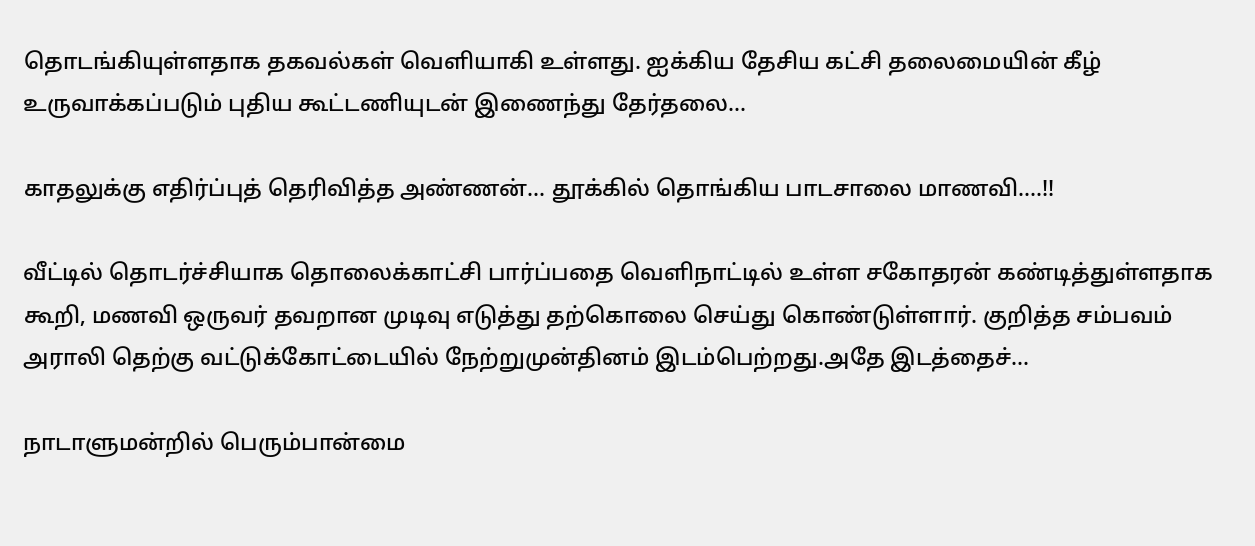தொடங்கியுள்ளதாக தகவல்கள் வெளியாகி உள்ளது. ஐக்கிய தேசிய கட்சி தலைமையின் கீழ் உருவாக்கப்படும் புதிய கூட்டணியுடன் இணைந்து தேர்தலை...

காதலுக்கு எதிர்ப்புத் தெரிவித்த அண்ணன்… தூக்கில் தொங்கிய பாடசாலை மாணவி….!!

வீட்டில் தொடர்ச்சியாக தொலைக்காட்சி பார்ப்பதை வெளிநாட்டில் உள்ள சகோதரன் கண்டித்துள்ளதாக கூறி, மணவி ஒருவர் தவறான முடிவு எடுத்து தற்கொலை செய்து கொண்டுள்ளார். குறித்த சம்பவம் அராலி தெற்கு வட்டுக்கோட்டையில் நேற்றுமுன்தினம் இடம்பெற்றது.அதே இடத்தைச்...

நாடாளுமன்றில் பெரும்பான்மை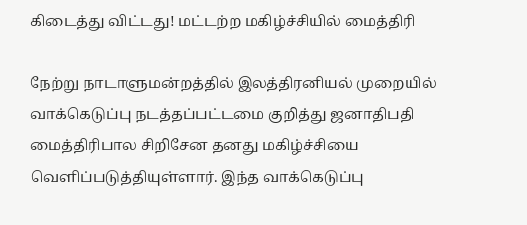கிடைத்து விட்டது! மட்டற்ற மகிழ்ச்சியில் மைத்திரி

நேற்று நாடாளுமன்றத்தில் இலத்திரனியல் முறையில் வாக்கெடுப்பு நடத்தப்பட்டமை குறித்து ஜனாதிபதி மைத்திரிபால சிறிசேன தனது மகிழ்ச்சியை வெளிப்படுத்தியுள்ளார். இந்த வாக்கெடுப்பு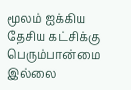மூலம் ஐக்கிய தேசிய கட்சிக்கு பெரும்பான்மை இல்லை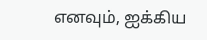எனவும், ஐக்கிய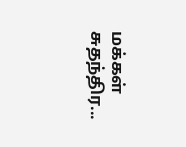மக்கள் சுதந்திர...